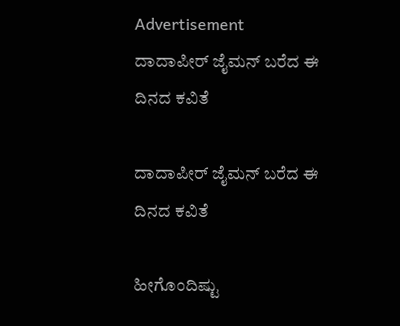Advertisement
ದಾದಾಪೀರ್ ಜೈಮನ್ ಬರೆದ ಈ ದಿನದ ಕವಿತೆ

ದಾದಾಪೀರ್ ಜೈಮನ್ ಬರೆದ ಈ ದಿನದ ಕವಿತೆ

ಹೀಗೊಂದಿಷ್ಟು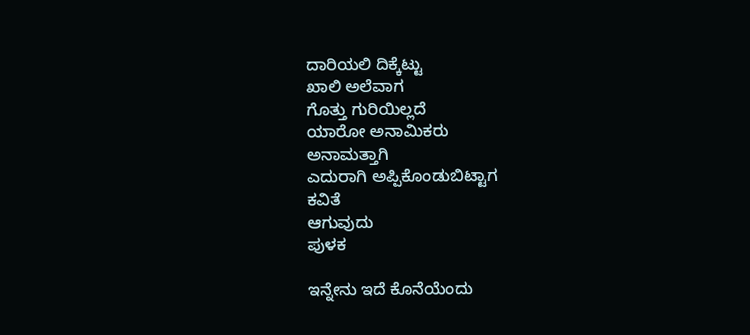ದಾರಿಯಲಿ ದಿಕ್ಕೆಟ್ಟು
ಖಾಲಿ ಅಲೆವಾಗ
ಗೊತ್ತು ಗುರಿಯಿಲ್ಲದೆ
ಯಾರೋ ಅನಾಮಿಕರು
ಅನಾಮತ್ತಾಗಿ
ಎದುರಾಗಿ ಅಪ್ಪಿಕೊಂಡುಬಿಟ್ಟಾಗ
ಕವಿತೆ
ಆಗುವುದು
ಪುಳಕ

ಇನ್ನೇನು ಇದೆ ಕೊನೆಯೆಂದು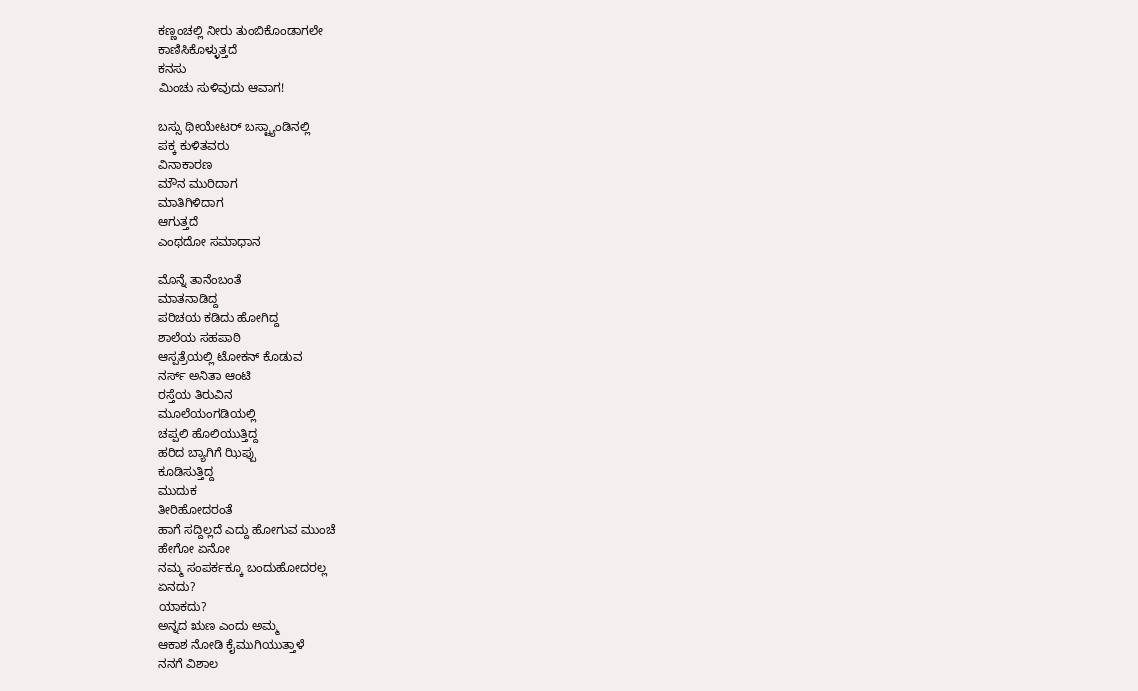ಕಣ್ಣಂಚಲ್ಲಿ ನೀರು ತುಂಬಿಕೊಂಡಾಗಲೇ
ಕಾಣಿಸಿಕೊಳ್ಳುತ್ತದೆ
ಕನಸು
ಮಿಂಚು ಸುಳಿವುದು ಆವಾಗ!

ಬಸ್ಸು ಥೀಯೇಟರ್ ಬಸ್ಟ್ಯಾಂಡಿನಲ್ಲಿ
ಪಕ್ಕ ಕುಳಿತವರು
ವಿನಾಕಾರಣ
ಮೌನ ಮುರಿದಾಗ
ಮಾತಿಗಿಳಿದಾಗ
ಆಗುತ್ತದೆ
ಎಂಥದೋ ಸಮಾಧಾನ

ಮೊನ್ನೆ ತಾನೆಂಬಂತೆ
ಮಾತನಾಡಿದ್ದ
ಪರಿಚಯ ಕಡಿದು ಹೋಗಿದ್ದ
ಶಾಲೆಯ ಸಹಪಾಠಿ
ಆಸ್ಪತ್ರೆಯಲ್ಲಿ ಟೋಕನ್ ಕೊಡುವ
ನರ್ಸ್ ಅನಿತಾ ಆಂಟಿ
ರಸ್ತೆಯ ತಿರುವಿನ
ಮೂಲೆಯಂಗಡಿಯಲ್ಲಿ
ಚಪ್ಪಲಿ ಹೊಲಿಯುತ್ತಿದ್ದ
ಹರಿದ ಬ್ಯಾಗಿಗೆ ಝಿಪ್ಪು
ಕೂಡಿಸುತ್ತಿದ್ದ
ಮುದುಕ
ತೀರಿಹೋದರಂತೆ
ಹಾಗೆ ಸದ್ದಿಲ್ಲದೆ ಎದ್ದು ಹೋಗುವ ಮುಂಚೆ
ಹೇಗೋ ಏನೋ
ನಮ್ಮ ಸಂಪರ್ಕಕ್ಕೂ ಬಂದುಹೋದರಲ್ಲ
ಏನದು?
ಯಾಕದು?
ಅನ್ನದ ಋಣ ಎಂದು ಅಮ್ಮ
ಆಕಾಶ ನೋಡಿ ಕೈಮುಗಿಯುತ್ತಾಳೆ
ನನಗೆ ವಿಶಾಲ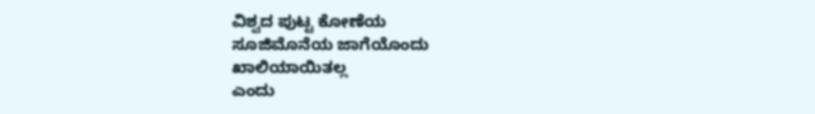ವಿಶ್ವದ ಪುಟ್ಟ ಕೋಣೆಯ
ಸೂಜಿಮೊನೆಯ ಜಾಗೆಯೊಂದು
ಖಾಲಿಯಾಯಿತಲ್ಲ
ಎಂದು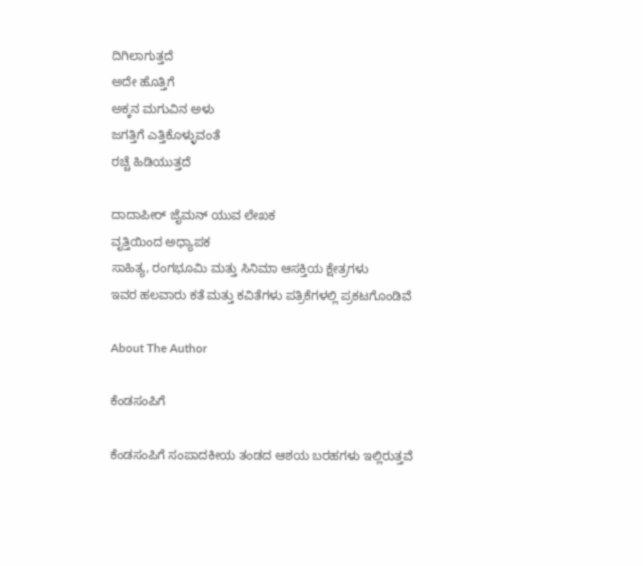ದಿಗಿಲಾಗುತ್ತದೆ
ಅದೇ ಹೊತ್ತಿಗೆ
ಅಕ್ಕನ ಮಗುವಿನ ಅಳು
ಜಗತ್ತಿಗೆ ಎತ್ತಿಕೊಳ್ಳುವಂತೆ
ರಚ್ಚೆ ಹಿಡಿಯುತ್ತದೆ

ದಾದಾಪೀರ್ ಜೈಮನ್ ಯುವ ಲೇಖಕ
ವೃತ್ತಿಯಿಂದ ಅಧ್ಯಾಪಕ
ಸಾಹಿತ್ಯ, ರಂಗಭೂಮಿ ಮತ್ತು ಸಿನಿಮಾ ಆಸಕ್ತಿಯ ಕ್ಷೇತ್ರಗಳು
ಇವರ ಹಲವಾರು ಕತೆ ಮತ್ತು ಕವಿತೆಗಳು ಪತ್ರಿಕೆಗಳಲ್ಲಿ ಪ್ರಕಟಗೊಂಡಿವೆ

About The Author

ಕೆಂಡಸಂಪಿಗೆ

ಕೆಂಡಸಂಪಿಗೆ ಸಂಪಾದಕೀಯ ತಂಡದ ಆಶಯ ಬರಹಗಳು ಇಲ್ಲಿರುತ್ತವೆ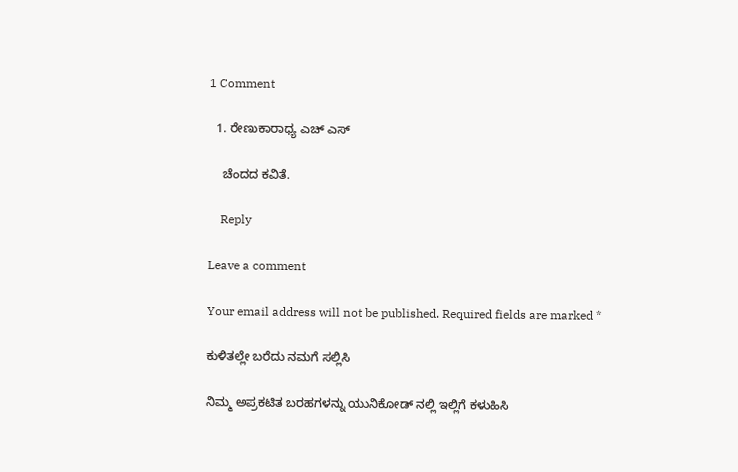1 Comment

  1. ರೇಣುಕಾರಾಧ್ಯ ಎಚ್ ಎಸ್

    ಚೆಂದದ ಕವಿತೆ.

    Reply

Leave a comment

Your email address will not be published. Required fields are marked *

ಕುಳಿತಲ್ಲೇ ಬರೆದು ನಮಗೆ ಸಲ್ಲಿಸಿ

ನಿಮ್ಮ ಅಪ್ರಕಟಿತ ಬರಹಗಳನ್ನು ಯುನಿಕೋಡ್ ನಲ್ಲಿ ಇಲ್ಲಿಗೆ ಕಳುಹಿಸಿ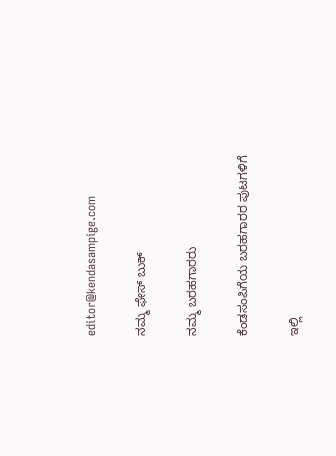editor@kendasampige.com

ನಮ್ಮ ಫೇಸ್ ಬುಕ್

ನಮ್ಮ ಬರಹಗಾರರು

ಕೆಂಡಸಂಪಿಗೆಯ ಬರಹಗಾರರ ಪುಟಗಳಿಗೆ

ಇಲ್ಲಿ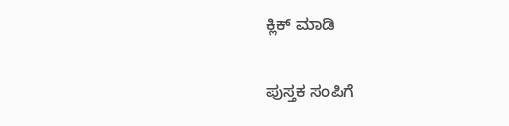ಕ್ಲಿಕ್ ಮಾಡಿ

ಪುಸ್ತಕ ಸಂಪಿಗೆ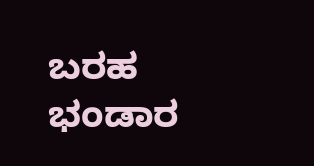ಬರಹ ಭಂಡಾರ